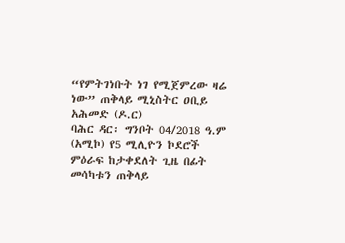“የምትገነቡት ነገ የሚጀምረው ዛሬ ነው” ጠቅላይ ሚኒስትር ዐቢይ አሕመድ (ዶ.ር)
ባሕር ዳር፡ ግንቦት 04/2018 ዓ.ም (አሚኮ) የ5 ሚሊዮን ኮደሮች ምዕራፍ ከታቀደለት ጊዜ በፊት መሳካቱን ጠቅላይ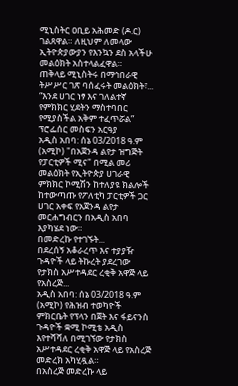ሚኒስትር ዐቢይ አሕመድ (ዶ.ር) ገልጸዋል። ለዚህም ለመላው ኢትዮጵያውያን የእንኳን ደስ አላችሁ መልዕክት አስተላልፈዋል።
ጠቅላይ ሚኒስትሩ በማኅበራዊ ትሥሥር ገጽ ባሰፈሩት መልዕክት፣...
“እንደ ሀገር ነፃ እና ገለልተኛ የምክክር ሂደትን ማስተባበር የሚያስችል አቅም ተፈጥሯል” ፕሮፌሰር መስፍን አርዓያ
አዲስ አበባ: ሰኔ 03/2018 ዓ.ም (አሚኮ) "በአጀንዳ ልየታ ዝግጅት የፓርቲዎች ሚና" በሚል መሪ መልዕክት የኢትዮጵያ ሀገራዊ ምክክር ኮሚሽን ከተለያዩ ክልሎች ከተውጣጡ የፖለቲካ ፓርቲዎች ጋር ሀገር አቀፍ የአጀንዳ ልየታ መርሐግብርን በአዲስ አበባ እያካሄደ ነው።
በመድረኩ የተገኙት...
በደረሰኝ አቆራረጥ እና ተያያዥ ጉዳዮች ላይ ትኩረት ያደረገው የታክስ አሥተዳደር ረቂቅ አዋጅ ላይ የአስረጅ...
አዲስ አበባ: ሰኔ 03/2018 ዓ.ም (አሚኮ) የሕዝብ ተወካዮች ምክርቤት የፕላን በጀት እና ፋይናንስ ጉዳዮች ቋሚ ኮሚቴ አዲስ እየተሻሻለ በሚገኘው የታክስ አሥተዳደር ረቂቅ አዋጅ ላይ የአስረጅ መድረክ አካሂዷል።
በአስረጅ መድረኩ ላይ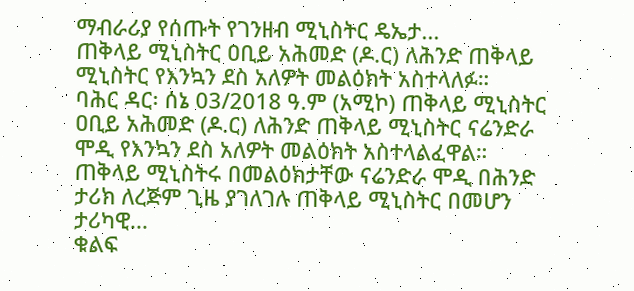ማብራሪያ የሰጡት የገንዘብ ሚኒስትር ዴኤታ...
ጠቅላይ ሚኒስትር ዐቢይ አሕመድ (ዶ.ር) ለሕንድ ጠቅላይ ሚኒስትር የእንኳን ደስ አለዎት መልዕክት አስተላለፉ።
ባሕር ዳር፡ ሰኔ 03/2018 ዓ.ም (አሚኮ) ጠቅላይ ሚኒስትር ዐቢይ አሕመድ (ዶ.ር) ለሕንድ ጠቅላይ ሚኒስትር ናሬንድራ ሞዲ የእንኳን ደስ አለዎት መልዕክት አስተላልፈዋል።
ጠቅላይ ሚኒስትሩ በመልዕክታቸው ናሬንድራ ሞዲ በሕንድ ታሪክ ለረጅም ጊዜ ያገለገሉ ጠቅላይ ሚኒስትር በመሆን ታሪካዊ...
ቁልፍ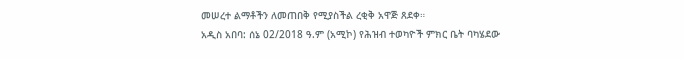መሠረተ ልማቶችን ለመጠበቅ የሚያስችል ረቂቅ አዋጅ ጸደቀ።
አዲስ አበባ: ሰኔ 02/2018 ዓ.ም (አሚኮ) የሕዝብ ተወካዮች ምክር ቤት ባካሄደው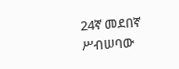24ኛ መደበኛ ሥብሠባው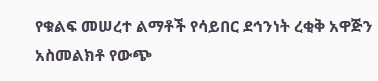የቁልፍ መሠረተ ልማቶች የሳይበር ደኅንነት ረቂቅ አዋጅን አስመልክቶ የውጭ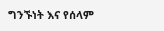ግንኙነት እና የሰላም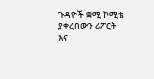ጉዳዮች ቋሚ ኮሚቴ ያቀረበውን ሪፖርት እና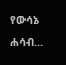የውሳኔ ሐሳብ...